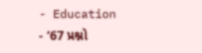- Education
- ‘67 પ્રશ્નો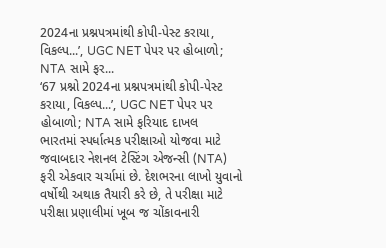2024ના પ્રશ્નપત્રમાંથી કોપી-પેસ્ટ કરાયા, વિકલ્પ...’, UGC NET પેપર પર હોબાળો; NTA સામે ફર...
‘67 પ્રશ્નો 2024ના પ્રશ્નપત્રમાંથી કોપી-પેસ્ટ કરાયા, વિકલ્પ...’, UGC NET પેપર પર હોબાળો; NTA સામે ફરિયાદ દાખલ
ભારતમાં સ્પર્ધાત્મક પરીક્ષાઓ યોજવા માટે જવાબદાર નેશનલ ટેસ્ટિંગ એજન્સી (NTA) ફરી એકવાર ચર્ચામાં છે. દેશભરના લાખો યુવાનો વર્ષોથી અથાક તૈયારી કરે છે, તે પરીક્ષા માટે પરીક્ષા પ્રણાલીમાં ખૂબ જ ચોંકાવનારી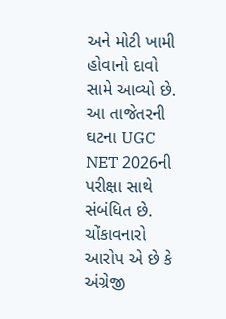અને મોટી ખામી હોવાનો દાવો સામે આવ્યો છે. આ તાજેતરની ઘટના UGC NET 2026ની પરીક્ષા સાથે સંબંધિત છે. ચોંકાવનારો આરોપ એ છે કે અંગ્રેજી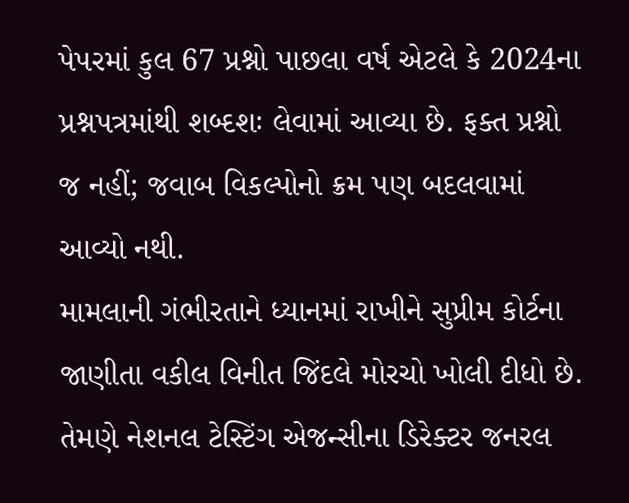પેપરમાં કુલ 67 પ્રશ્નો પાછલા વર્ષ એટલે કે 2024ના પ્રશ્નપત્રમાંથી શબ્દશઃ લેવામાં આવ્યા છે. ફક્ત પ્રશ્નો જ નહીં; જવાબ વિકલ્પોનો ક્રમ પણ બદલવામાં આવ્યો નથી.
મામલાની ગંભીરતાને ધ્યાનમાં રાખીને સુપ્રીમ કોર્ટના જાણીતા વકીલ વિનીત જિંદલે મોરચો ખોલી દીધો છે. તેમણે નેશનલ ટેસ્ટિંગ એજન્સીના ડિરેક્ટર જનરલ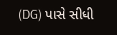(DG) પાસે સીધી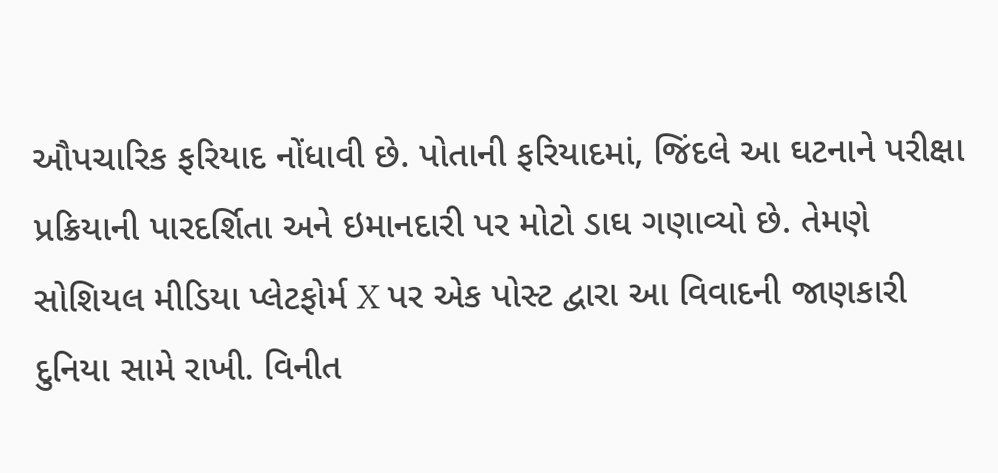ઔપચારિક ફરિયાદ નોંધાવી છે. પોતાની ફરિયાદમાં, જિંદલે આ ઘટનાને પરીક્ષા પ્રક્રિયાની પારદર્શિતા અને ઇમાનદારી પર મોટો ડાઘ ગણાવ્યો છે. તેમણે સોશિયલ મીડિયા પ્લેટફોર્મ X પર એક પોસ્ટ દ્વારા આ વિવાદની જાણકારી દુનિયા સામે રાખી. વિનીત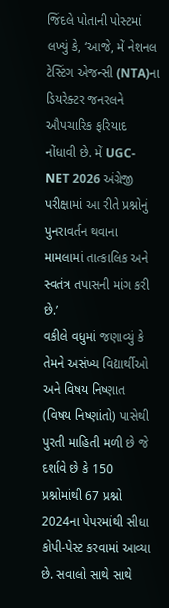જિંદલે પોતાની પોસ્ટમાં લખ્યું કે, ‘આજે, મેં નેશનલ ટેસ્ટિંગ એજન્સી (NTA)ના ડિયરેક્ટર જનરલને ઔપચારિક ફરિયાદ નોંધાવી છે. મેં UGC-NET 2026 અંગ્રેજી પરીક્ષામાં આ રીતે પ્રશ્નોનું પુનરાવર્તન થવાના મામલામાં તાત્કાલિક અને સ્વતંત્ર તપાસની માંગ કરી છે.’
વકીલે વધુમાં જણાવ્યું કે તેમને અસંખ્ય વિદ્યાર્થીઓ અને વિષય નિષ્ણાત (વિષય નિષ્ણાંતો) પાસેથી પુરતી માહિતી મળી છે જે દર્શાવે છે કે 150 પ્રશ્નોમાંથી 67 પ્રશ્નો 2024ના પેપરમાંથી સીધા કોપી-પેસ્ટ કરવામાં આવ્યા છે. સવાલો સાથે સાથે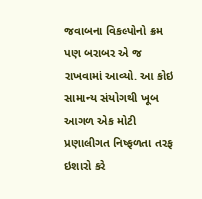જવાબના વિકલ્પોનો ક્રમ પણ બરાબર એ જ રાખવામાં આવ્યો. આ કોઇ સામાન્ય સંયોગથી ખૂબ આગળ એક મોટી પ્રણાલીગત નિષ્ફળતા તરફ ઇશારો કરે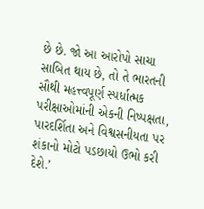છે છે. જો આ આરોપો સાચા સાબિત થાય છે, તો તે ભારતની સૌથી મહત્ત્વપૂર્ણ સ્પર્ધાત્મક પરીક્ષાઓમાંની એકની નિષ્પક્ષતા, પારદર્શિતા અને વિશ્વસનીયતા પર શંકાનો મોટો પડછાયો ઉભો કરી દેશે.’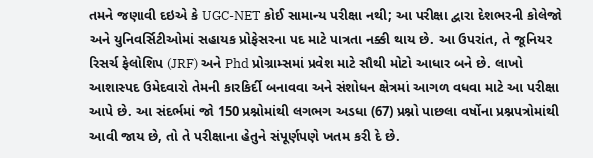તમને જણાવી દઇએ કે UGC-NET કોઈ સામાન્ય પરીક્ષા નથી; આ પરીક્ષા દ્વારા દેશભરની કોલેજો અને યુનિવર્સિટીઓમાં સહાયક પ્રોફેસરના પદ માટે પાત્રતા નક્કી થાય છે. આ ઉપરાંત, તે જૂનિયર રિસર્ચ ફેલોશિપ (JRF) અને Phd પ્રોગ્રામ્સમાં પ્રવેશ માટે સૌથી મોટો આધાર બને છે. લાખો આશાસ્પદ ઉમેદવારો તેમની કારકિર્દી બનાવવા અને સંશોધન ક્ષેત્રમાં આગળ વધવા માટે આ પરીક્ષા આપે છે. આ સંદર્ભમાં જો 150 પ્રશ્નોમાંથી લગભગ અડધા (67) પ્રશ્નો પાછલા વર્ષોના પ્રશ્નપત્રોમાંથી આવી જાય છે, તો તે પરીક્ષાના હેતુને સંપૂર્ણપણે ખતમ કરી દે છે.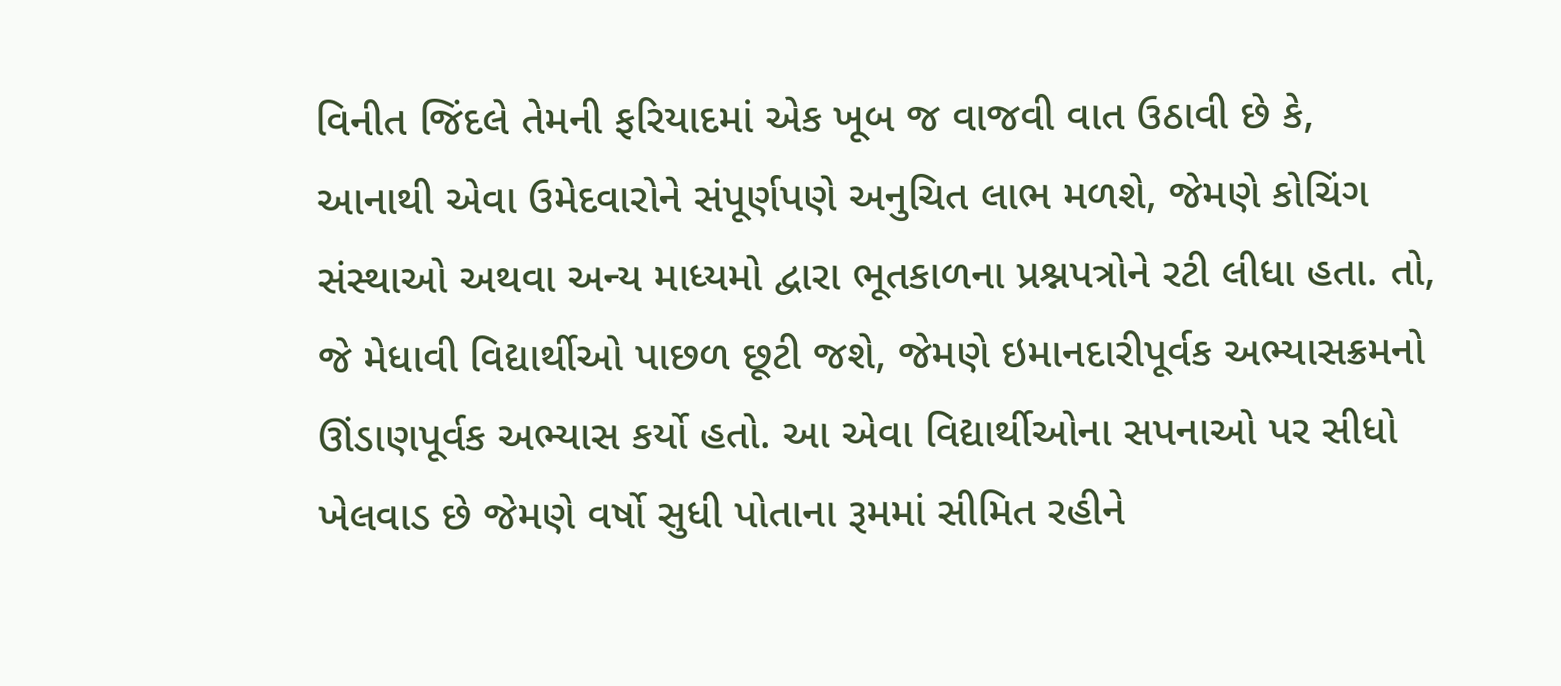વિનીત જિંદલે તેમની ફરિયાદમાં એક ખૂબ જ વાજવી વાત ઉઠાવી છે કે, આનાથી એવા ઉમેદવારોને સંપૂર્ણપણે અનુચિત લાભ મળશે, જેમણે કોચિંગ સંસ્થાઓ અથવા અન્ય માધ્યમો દ્વારા ભૂતકાળના પ્રશ્નપત્રોને રટી લીધા હતા. તો, જે મેધાવી વિદ્યાર્થીઓ પાછળ છૂટી જશે, જેમણે ઇમાનદારીપૂર્વક અભ્યાસક્રમનો ઊંડાણપૂર્વક અભ્યાસ કર્યો હતો. આ એવા વિદ્યાર્થીઓના સપનાઓ પર સીધો ખેલવાડ છે જેમણે વર્ષો સુધી પોતાના રૂમમાં સીમિત રહીને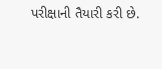પરીક્ષાની તૈયારી કરી છે.